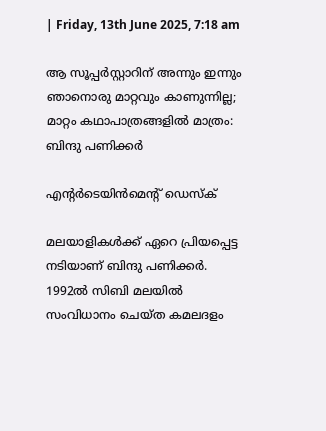| Friday, 13th June 2025, 7:18 am

ആ സൂപ്പര്‍സ്റ്റാറിന് അന്നും ഇന്നും ഞാനൊരു മാറ്റവും കാണുന്നില്ല; മാറ്റം കഥാപാത്രങ്ങളില്‍ മാത്രം: ബിന്ദു പണിക്കര്‍

എന്റര്‍ടെയിന്‍മെന്റ് ഡെസ്‌ക്

മലയാളികള്‍ക്ക് ഏറെ പ്രിയപ്പെട്ട നടിയാണ് ബിന്ദു പണിക്കര്‍. 1992ല്‍ സിബി മലയില്‍ സംവിധാനം ചെയ്ത കമലദളം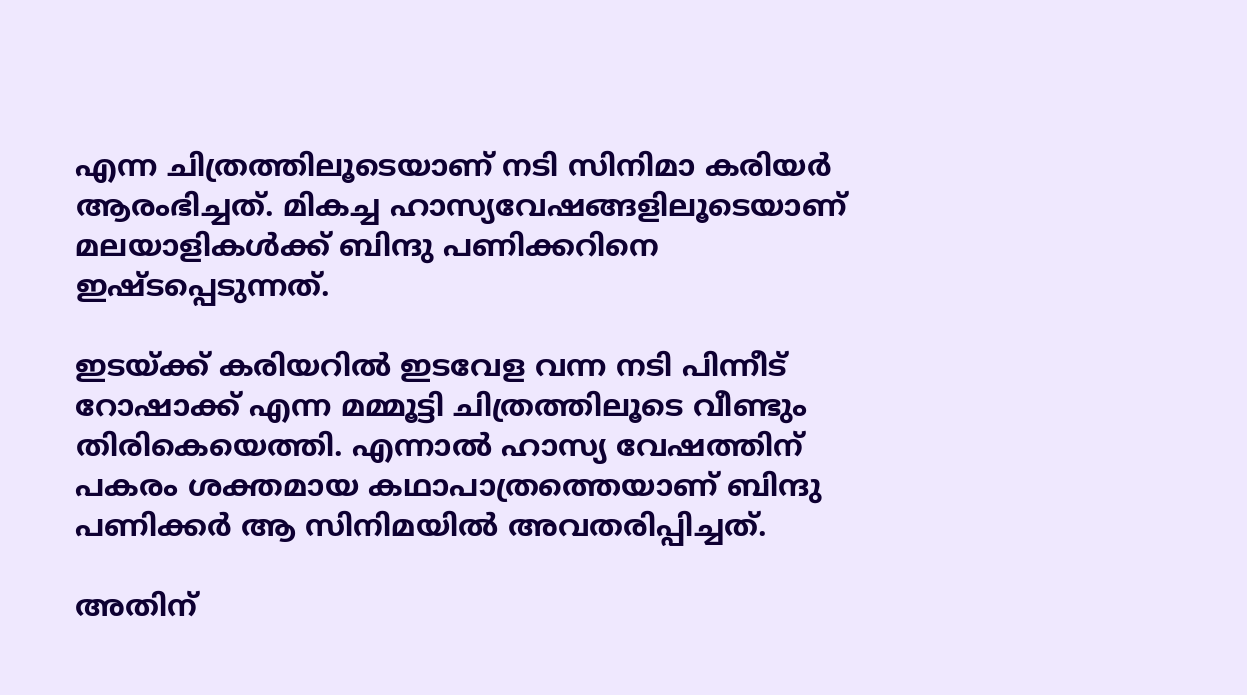എന്ന ചിത്രത്തിലൂടെയാണ് നടി സിനിമാ കരിയര്‍ ആരംഭിച്ചത്. മികച്ച ഹാസ്യവേഷങ്ങളിലൂടെയാണ് മലയാളികള്‍ക്ക് ബിന്ദു പണിക്കറിനെ ഇഷ്ടപ്പെടുന്നത്.

ഇടയ്ക്ക് കരിയറില്‍ ഇടവേള വന്ന നടി പിന്നീട് റോഷാക്ക് എന്ന മമ്മൂട്ടി ചിത്രത്തിലൂടെ വീണ്ടും തിരികെയെത്തി. എന്നാല്‍ ഹാസ്യ വേഷത്തിന് പകരം ശക്തമായ കഥാപാത്രത്തെയാണ് ബിന്ദു പണിക്കര്‍ ആ സിനിമയില്‍ അവതരിപ്പിച്ചത്.

അതിന്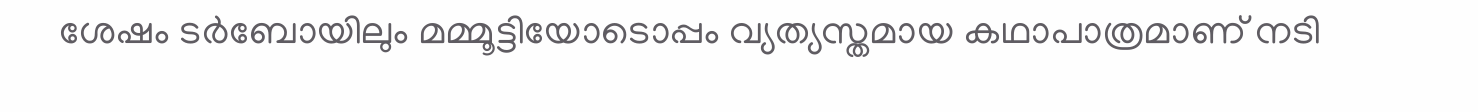ശേഷം ടര്‍ബോയിലും മമ്മൂട്ടിയോടൊപ്പം വ്യത്യസ്തമായ കഥാപാത്രമാണ് നടി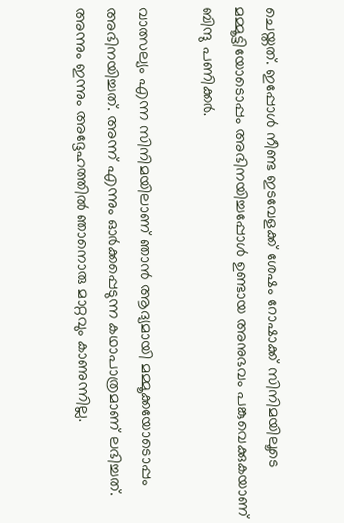ചെയ്തത്. ഇപ്പോള്‍ നീണ്ട ഇടവേളക്ക് ശേഷം റോഷാക്ക് സിനിമയിലൂടെ മമ്മൂട്ടിയോടൊപ്പം അഭിനയിച്ചപ്പോള്‍ ഉണ്ടായ അനുഭവം പങ്കുവെക്കുകയാണ് ബിന്ദു പണിക്കര്‍.

വാത്സല്യം എന്ന സിനിമയിലാണ് ഞാന്‍ ആദ്യമായി മമ്മൂക്കയോടൊപ്പം അഭിനയിച്ചത്. അന്ന് എന്നും ഓര്‍ക്കപ്പെടുന്ന കഥാപാത്രമാണ് ലഭിച്ചത്. അന്നും ഇന്നും അദ്ദേഹത്തില്‍ ഞാനൊരു മാറ്റവും കാണുന്നില്ല.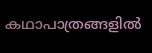കഥാപാത്രങ്ങളില്‍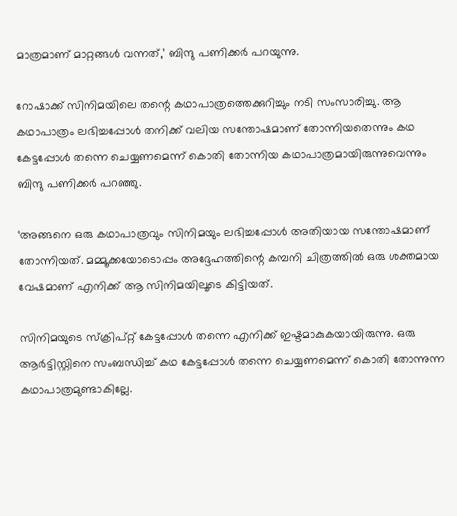മാത്രമാണ് മാറ്റങ്ങള്‍ വന്നത്,’ ബിന്ദു പണിക്കര്‍ പറയുന്നു.

റോഷാക്ക് സിനിമയിലെ തന്റെ കഥാപാത്രത്തെക്കുറിച്ചും നടി സംസാരിച്ചു. ആ കഥാപാത്രം ലഭിച്ചപ്പോള്‍ തനിക്ക് വലിയ സന്തോഷമാണ് തോന്നിയതെന്നും കഥ കേട്ടപ്പോള്‍ തന്നെ ചെയ്യണമെന്ന് കൊതി തോന്നിയ കഥാപാത്രമായിരുന്നുവെന്നും ബിന്ദു പണിക്കര്‍ പറഞ്ഞു.

‘അങ്ങനെ ഒരു കഥാപാത്രവും സിനിമയും ലഭിച്ചപ്പോള്‍ അതിയായ സന്തോഷമാണ് തോന്നിയത്. മമ്മൂക്കയോടൊപ്പം അദ്ദേഹത്തിന്റെ കമ്പനി ചിത്രത്തില്‍ ഒരു ശക്തമായ വേഷമാണ് എനിക്ക് ആ സിനിമയിലൂടെ കിട്ടിയത്.

സിനിമയുടെ സ്‌ക്രിപ്റ്റ് കേട്ടപ്പോള്‍ തന്നെ എനിക്ക് ഇഷ്ടമാകുകയായിരുന്നു. ഒരു ആര്‍ട്ടിസ്റ്റിനെ സംബന്ധിച്ച് കഥ കേട്ടപ്പോള്‍ തന്നെ ചെയ്യണമെന്ന് കൊതി തോന്നുന്ന കഥാപാത്രമുണ്ടാകില്ലേ.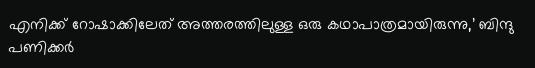എനിക്ക് റോഷാക്കിലേത് അത്തരത്തിലുള്ള ഒരു കഥാപാത്രമായിരുന്നു,’ ബിന്ദു പണിക്കര്‍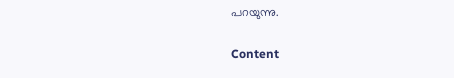പറയുന്നു.

Content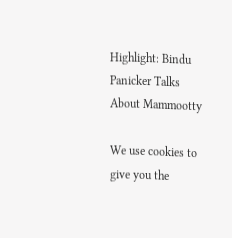Highlight: Bindu Panicker Talks About Mammootty

We use cookies to give you the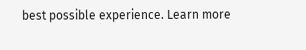best possible experience. Learn more